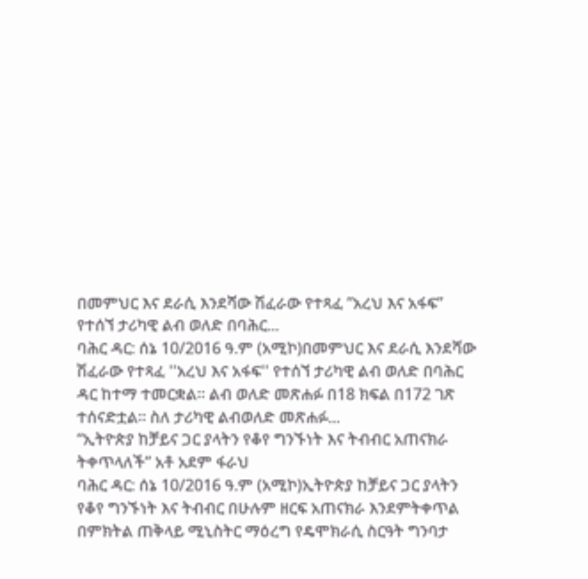በመምህር እና ደራሲ እንደሻው ሽፈራው የተጻፈ ”አረህ እና አፋፍ” የተሰኘ ታሪካዊ ልብ ወለድ በባሕር...
ባሕር ዳር: ሰኔ 10/2016 ዓ.ም (አሚኮ)በመምህር እና ደራሲ እንደሻው ሽፈራው የተጻፈ ''አረህ እና አፋፍ'' የተሰኘ ታሪካዊ ልብ ወለድ በባሕር ዳር ከተማ ተመርቋል። ልብ ወለድ መጽሐፉ በ18 ክፍል በ172 ገጽ ተሰናድቷል። ስለ ታሪካዊ ልብወለድ መጽሐፉ...
“ኢትዮጵያ ከቻይና ጋር ያላትን የቆየ ግንኙነት እና ትብብር አጠናክራ ትቀጥላለች” አቶ አደም ፋራህ
ባሕር ዳር: ሰኔ 10/2016 ዓ.ም (አሚኮ)ኢትዮጵያ ከቻይና ጋር ያላትን የቆየ ግንኙነት እና ትብብር በሁሉም ዘርፍ አጠናክራ እንደምትቀጥል በምክትል ጠቅላይ ሚኒስትር ማዕረግ የዴሞክራሲ ስርዓት ግንባታ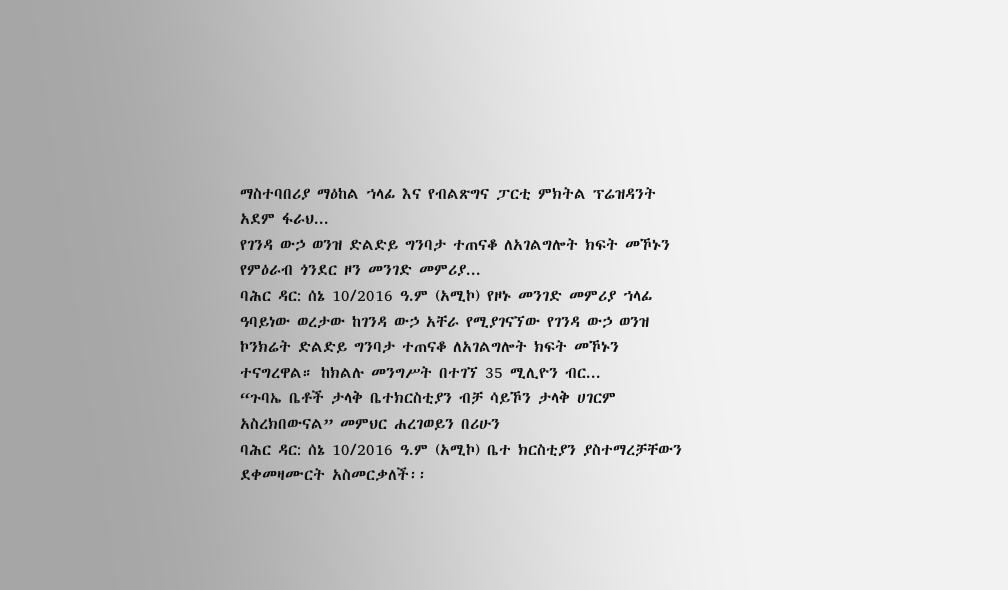ማስተባበሪያ ማዕከል ኀላፊ እና የብልጽግና ፓርቲ ምክትል ፕሬዝዳንት አደም ፋራህ...
የገንዳ ውኃ ወንዝ ድልድይ ግንባታ ተጠናቆ ለአገልግሎት ክፍት መኾኑን የምዕራብ ጎንደር ዞን መንገድ መምሪያ...
ባሕር ዳር: ሰኔ 10/2016 ዓ.ም (አሚኮ) የዞኑ መንገድ መምሪያ ኀላፊ ዓባይነው ወረታው ከገንዳ ውኃ አቸራ የሚያገናኘው የገንዳ ውኃ ወንዝ ኮንክሬት ድልድይ ግንባታ ተጠናቆ ለአገልግሎት ክፍት መኾኑን ተናግረዋል። ከክልሉ መንግሥት በተገኘ 35 ሚሊዮን ብር...
“ጉባኤ ቤቶች ታላቅ ቤተክርስቲያን ብቻ ሳይኾን ታላቅ ሀገርም አስረክበውናል” መምህር ሐረገወይን በሪሁን
ባሕር ዳር: ሰኔ 10/2016 ዓ.ም (አሚኮ) ቤተ ክርስቲያን ያስተማረቻቸውን ደቀመዛሙርት አስመርቃለች፡፡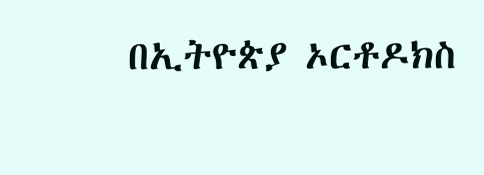በኢትዮጵያ ኦርቶዶክስ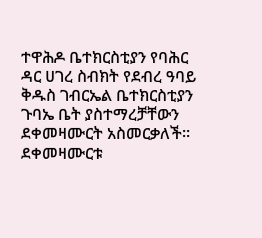ተዋሕዶ ቤተክርስቲያን የባሕር ዳር ሀገረ ስብክት የደብረ ዓባይ ቅዱስ ገብርኤል ቤተክርስቲያን ጉባኤ ቤት ያስተማረቻቸውን ደቀመዛሙርት አስመርቃለች፡፡ ደቀመዛሙርቱ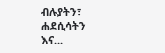ብሉያትን፣ ሐደሲሳትን እና...